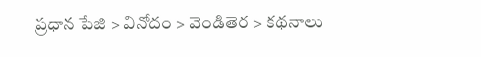ప్రధాన పేజి > వినోదం > వెండితెర > కథనాలు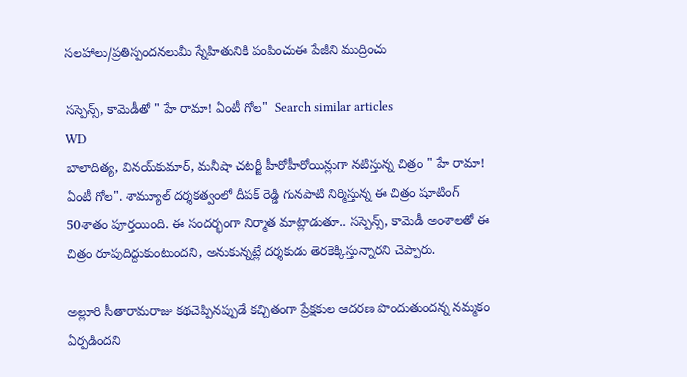సలహాలు/ప్రతిస్పందనలుమీ స్నేహితునికి పంపించుఈ పేజీని ముద్రించు

సస్పెన్స్, కామెడీతో " హే రామా! ఏంటీ గోల"  Search similar articles
WD
బాలాదిత్య, వినయ్‌కుమార్, మనీషా చటర్జీ హీరోహీరోయిన్లుగా నటిస్తున్న చిత్రం " హే రామా! ఏంటీ గోల". శామ్యూల్ దర్శకత్వంలో దీపక్ రెడ్డి గునపాటి నిర్మిస్తున్న ఈ చిత్రం షూటింగ్ 50శాతం పూర్తయింది. ఈ సందర్భంగా నిర్మాత మాట్లాడుతూ.. సస్పెన్స్, కామెడీ అంశాలతో ఈ చిత్రం రూపుదిద్దుకుంటుందని, అనుకున్నట్లే దర్శకుడు తెరకెక్కిస్తున్నారని చెప్పారు.

అల్లూరి సీతారామరాజు కథచెప్పినప్పుడే కచ్చితంగా ప్రేక్షకుల ఆదరణ పొందుతుందన్న నమ్మకం ఏర్పడిందని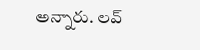అన్నారు. లవ్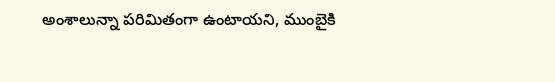అంశాలున్నా పరిమితంగా ఉంటాయని, ముంబైకి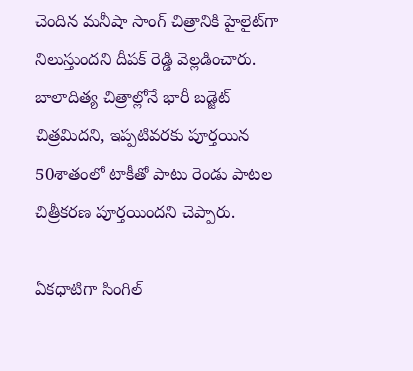చెందిన మనీషా సాంగ్ చిత్రానికి హైలైట్‌గా నిలుస్తుందని దీపక్ రెడ్డి వెల్లడించారు. బాలాదిత్య చిత్రాల్లోనే భారీ బడ్జెట్ చిత్రమిదని, ఇప్పటివరకు పూర్తయిన 50శాతంలో టాకీతో పాటు రెండు పాటల చిత్రీకరణ పూర్తయిందని చెప్పారు.

ఏకధాటిగా సింగిల్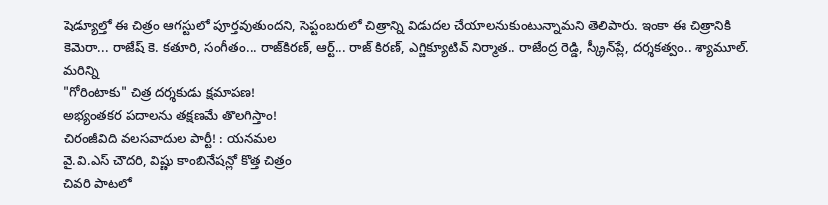షెడ్యూల్తో ఈ చిత్రం ఆగస్టులో పూర్తవుతుందని, సెప్టంబరులో చిత్రాన్ని విడుదల చేయాలనుకుంటున్నామని తెలిపారు. ఇంకా ఈ చిత్రానికి కెమెరా... రాజేష్ కె. కతూరి, సంగీతం... రాజ్‌కిరణ్, ఆర్ట్... రాజ్ కిరణ్, ఎగ్జిక్యూటివ్ నిర్మాత.. రాజేంద్ర రెడ్డి, స్క్రీన్‌ప్లే, దర్శకత్వం.. శ్యామూల్.
మరిన్ని
"గోరింటాకు" చిత్ర దర్శకుడు క్షమాపణ!
అభ్యంతకర పదాలను తక్షణమే తొలగిస్తాం!
చిరంజీవిది వలసవాదుల పార్టీ! : యనమల
వై.వి.ఎస్ చౌదరి, విష్ణు కాంబినేషన్లో కొత్త చిత్రం
చివరి పాటలో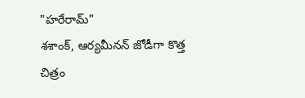"హరేరామ్"
శశాంక్, ఆర్యమీనన్ జోడీగా కొత్త చిత్రం